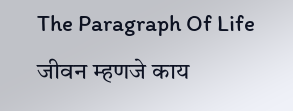The Paragraph Of Life
जीवन म्हणजे काय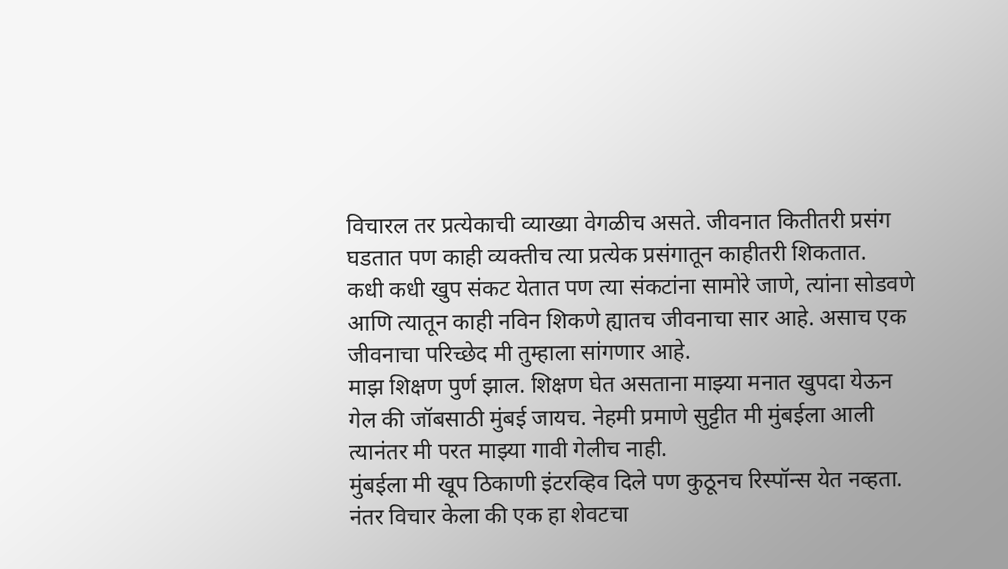विचारल तर प्रत्येकाची व्याख्या वेगळीच असते. जीवनात कितीतरी प्रसंग घडतात पण काही व्यक्तीच त्या प्रत्येक प्रसंगातून काहीतरी शिकतात.
कधी कधी खुप संकट येतात पण त्या संकटांना सामोरे जाणे, त्यांना सोडवणे आणि त्यातून काही नविन शिकणे ह्यातच जीवनाचा सार आहे. असाच एक जीवनाचा परिच्छेद मी तुम्हाला सांगणार आहे.
माझ शिक्षण पुर्ण झाल. शिक्षण घेत असताना माझ्या मनात खुपदा येऊन गेल की जॉबसाठी मुंबई जायच. नेहमी प्रमाणे सुट्टीत मी मुंबईला आली त्यानंतर मी परत माझ्या गावी गेलीच नाही.
मुंबईला मी खूप ठिकाणी इंटरव्हिव दिले पण कुठूनच रिस्पॉन्स येत नव्हता. नंतर विचार केला की एक हा शेवटचा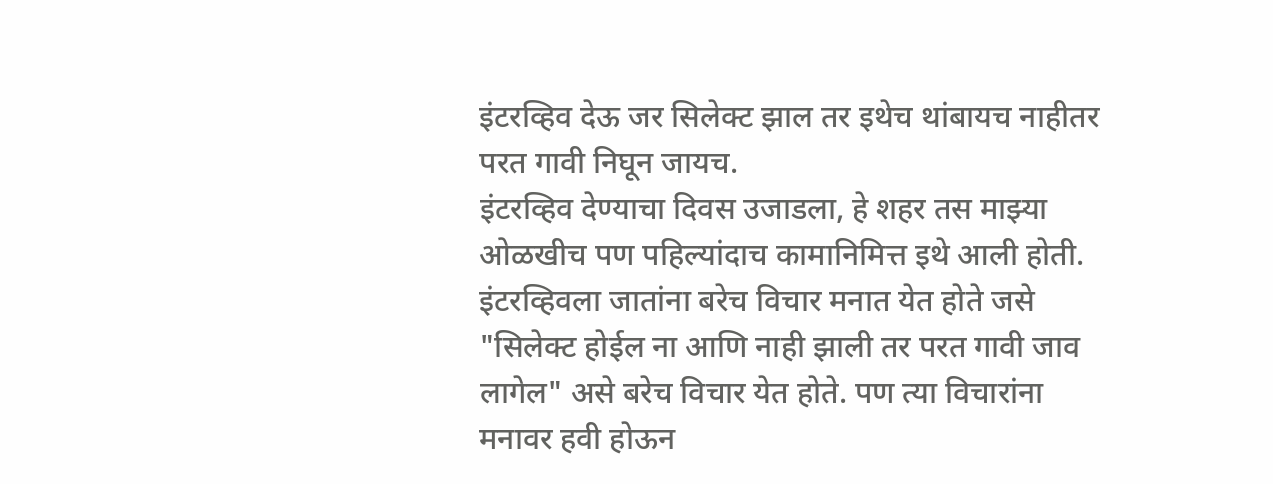इंटरव्हिव देऊ जर सिलेक्ट झाल तर इथेच थांबायच नाहीतर परत गावी निघून जायच.
इंटरव्हिव देण्याचा दिवस उजाडला, हे शहर तस माझ्या ओळखीच पण पहिल्यांदाच कामानिमित्त इथे आली होती. इंटरव्हिवला जातांना बरेच विचार मनात येत होते जसे "सिलेक्ट होईल ना आणि नाही झाली तर परत गावी जाव लागेल" असे बरेच विचार येत होते. पण त्या विचारांना मनावर हवी होऊन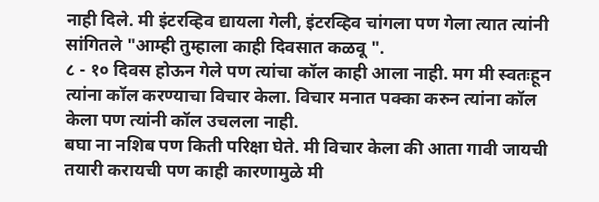नाही दिले. मी इंटरव्हिव द्यायला गेली, इंटरव्हिव चांगला पण गेला त्यात त्यांनी सांगितले "आम्ही तुम्हाला काही दिवसात कळवू ".
८ - १० दिवस होऊन गेले पण त्यांचा कॉल काही आला नाही. मग मी स्वतःहून त्यांना कॉल करण्याचा विचार केला. विचार मनात पक्का करुन त्यांना कॉल केला पण त्यांनी कॉल उचलला नाही.
बघा ना नशिब पण किती परिक्षा घेते. मी विचार केला की आता गावी जायची तयारी करायची पण काही कारणामुळे मी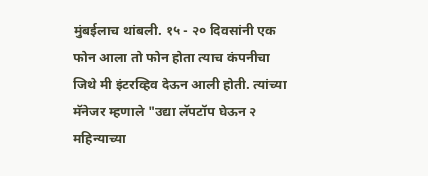मुंबईलाच थांबली. १५ - २० दिवसांनी एक फोन आला तो फोन होता त्याच कंपनीचा जिथे मी इंटरव्हिव देऊन आली होती. त्यांच्या मॅनेजर म्हणाले "उद्या लॅपटॉप घेऊन २ महिन्याच्या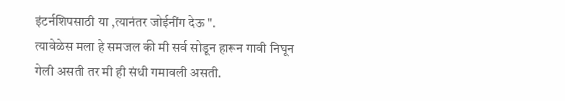इंटर्नशिपसाठी या ,त्यानंतर जोईनींग देऊ ".
त्यावेळेस मला हे समजल की मी सर्व सोडून हारून गावी निघून गेली असती तर मी ही संधी गमावली असती.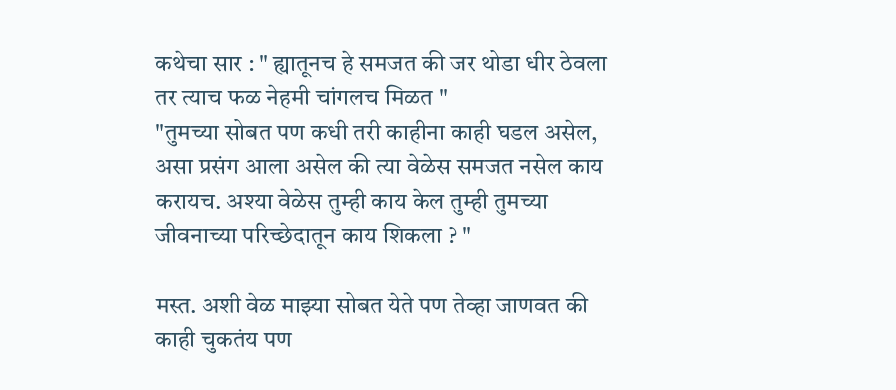कथेचा सार : " ह्यातूनच हे समजत की जर थोडा धीर ठेवला तर त्याच फळ नेहमी चांगलच मिळत "
"तुमच्या सोबत पण कधी तरी काहीना काही घडल असेल, असा प्रसंग आला असेल की त्या वेळेस समजत नसेल काय करायच. अश्या वेळेस तुम्ही काय केल तुम्ही तुमच्या जीवनाच्या परिच्छेदातून काय शिकला ? "

मस्त. अशी वेळ माझ्या सोबत येते पण तेव्हा जाणवत की काही चुकतंय पण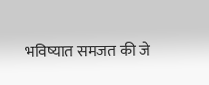भविष्यात समजत की जे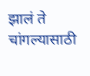झालं ते चांगल्यासाठी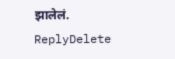झालेलं.
ReplyDelete